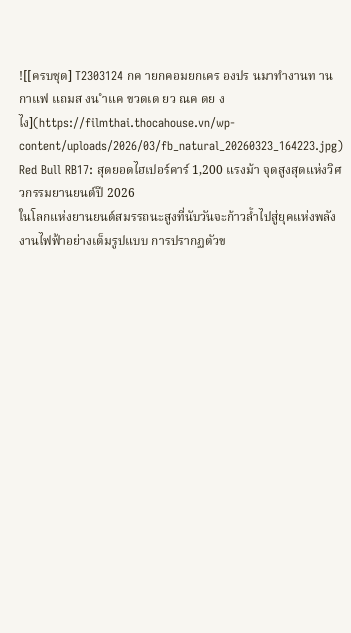![[ครบชุด] T2303124 กค ายกคอมยกเคร องปร นมาทำงานท านกาแฟ แถมส งน ำแค ขวดเด ยว ณค ดย งไง](https://filmthai.thocahouse.vn/wp-content/uploads/2026/03/fb_natural_20260323_164223.jpg)
Red Bull RB17: สุดยอดไฮเปอร์คาร์ 1,200 แรงม้า จุดสูงสุดแห่งวิศวกรรมยานยนต์ปี 2026
ในโลกแห่งยานยนต์สมรรถนะสูงที่นับวันจะก้าวล้ำไปสู่ยุคแห่งพลังงานไฟฟ้าอย่างเต็มรูปแบบ การปรากฏตัวข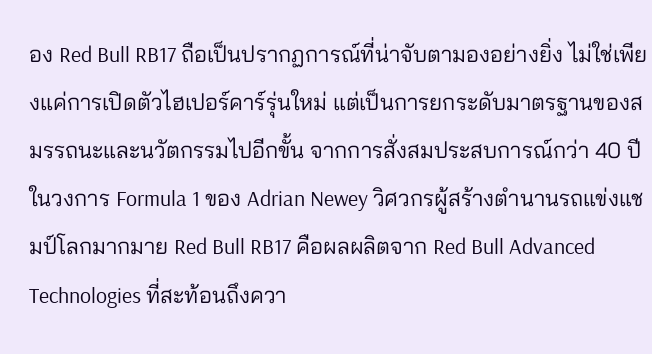อง Red Bull RB17 ถือเป็นปรากฏการณ์ที่น่าจับตามองอย่างยิ่ง ไม่ใช่เพียงแค่การเปิดตัวไฮเปอร์คาร์รุ่นใหม่ แต่เป็นการยกระดับมาตรฐานของสมรรถนะและนวัตกรรมไปอีกขั้น จากการสั่งสมประสบการณ์กว่า 40 ปีในวงการ Formula 1 ของ Adrian Newey วิศวกรผู้สร้างตำนานรถแข่งแชมป์โลกมากมาย Red Bull RB17 คือผลผลิตจาก Red Bull Advanced Technologies ที่สะท้อนถึงควา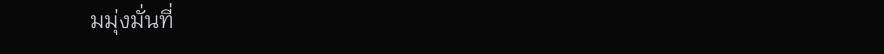มมุ่งมั่นที่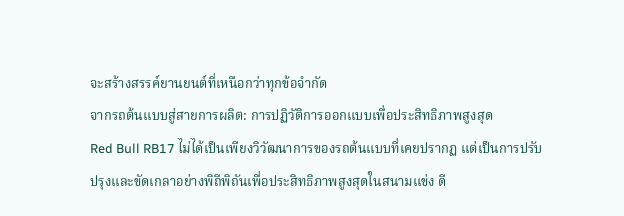จะสร้างสรรค์ยานยนต์ที่เหนือกว่าทุกข้อจำกัด
จากรถต้นแบบสู่สายการผลิต: การปฏิวัติการออกแบบเพื่อประสิทธิภาพสูงสุด
Red Bull RB17 ไม่ได้เป็นเพียงวิวัฒนาการของรถต้นแบบที่เคยปรากฏ แต่เป็นการปรับปรุงและขัดเกลาอย่างพิถีพิถันเพื่อประสิทธิภาพสูงสุดในสนามแข่ง ดี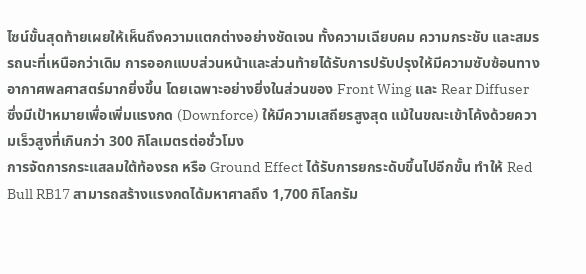ไซน์ขั้นสุดท้ายเผยให้เห็นถึงความแตกต่างอย่างชัดเจน ทั้งความเฉียบคม ความกระชับ และสมรรถนะที่เหนือกว่าเดิม การออกแบบส่วนหน้าและส่วนท้ายได้รับการปรับปรุงให้มีความซับซ้อนทางอากาศพลศาสตร์มากยิ่งขึ้น โดยเฉพาะอย่างยิ่งในส่วนของ Front Wing และ Rear Diffuser ซึ่งมีเป้าหมายเพื่อเพิ่มแรงกด (Downforce) ให้มีความเสถียรสูงสุด แม้ในขณะเข้าโค้งด้วยความเร็วสูงที่เกินกว่า 300 กิโลเมตรต่อชั่วโมง
การจัดการกระแสลมใต้ท้องรถ หรือ Ground Effect ได้รับการยกระดับขึ้นไปอีกขั้น ทำให้ Red Bull RB17 สามารถสร้างแรงกดได้มหาศาลถึง 1,700 กิโลกรัม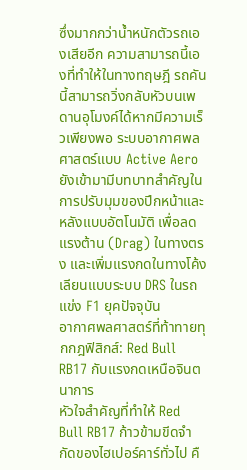ซึ่งมากกว่าน้ำหนักตัวรถเองเสียอีก ความสามารถนี้เองที่ทำให้ในทางทฤษฎี รถคันนี้สามารถวิ่งกลับหัวบนเพดานอุโมงค์ได้หากมีความเร็วเพียงพอ ระบบอากาศพลศาสตร์แบบ Active Aero ยังเข้ามามีบทบาทสำคัญในการปรับมุมของปีกหน้าและหลังแบบอัตโนมัติ เพื่อลดแรงต้าน (Drag) ในทางตรง และเพิ่มแรงกดในทางโค้ง เลียนแบบระบบ DRS ในรถแข่ง F1 ยุคปัจจุบัน
อากาศพลศาสตร์ที่ท้าทายทุกกฎฟิสิกส์: Red Bull RB17 กับแรงกดเหนือจินตนาการ
หัวใจสำคัญที่ทำให้ Red Bull RB17 ก้าวข้ามขีดจำกัดของไฮเปอร์คาร์ทั่วไป คื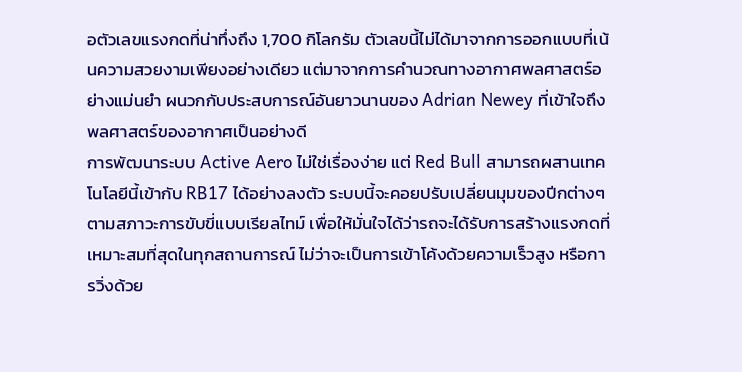อตัวเลขแรงกดที่น่าทึ่งถึง 1,700 กิโลกรัม ตัวเลขนี้ไม่ได้มาจากการออกแบบที่เน้นความสวยงามเพียงอย่างเดียว แต่มาจากการคำนวณทางอากาศพลศาสตร์อย่างแม่นยำ ผนวกกับประสบการณ์อันยาวนานของ Adrian Newey ที่เข้าใจถึงพลศาสตร์ของอากาศเป็นอย่างดี
การพัฒนาระบบ Active Aero ไม่ใช่เรื่องง่าย แต่ Red Bull สามารถผสานเทคโนโลยีนี้เข้ากับ RB17 ได้อย่างลงตัว ระบบนี้จะคอยปรับเปลี่ยนมุมของปีกต่างๆ ตามสภาวะการขับขี่แบบเรียลไทม์ เพื่อให้มั่นใจได้ว่ารถจะได้รับการสร้างแรงกดที่เหมาะสมที่สุดในทุกสถานการณ์ ไม่ว่าจะเป็นการเข้าโค้งด้วยความเร็วสูง หรือการวิ่งด้วย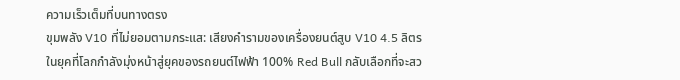ความเร็วเต็มที่บนทางตรง
ขุมพลัง V10 ที่ไม่ยอมตามกระแส: เสียงคำรามของเครื่องยนต์สูบ V10 4.5 ลิตร
ในยุคที่โลกกำลังมุ่งหน้าสู่ยุคของรถยนต์ไฟฟ้า 100% Red Bull กลับเลือกที่จะสว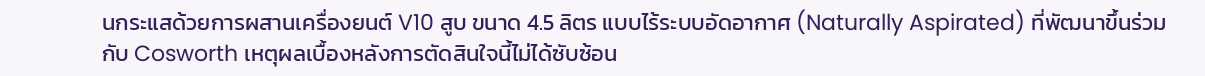นกระแสด้วยการผสานเครื่องยนต์ V10 สูบ ขนาด 4.5 ลิตร แบบไร้ระบบอัดอากาศ (Naturally Aspirated) ที่พัฒนาขึ้นร่วมกับ Cosworth เหตุผลเบื้องหลังการตัดสินใจนี้ไม่ได้ซับซ้อน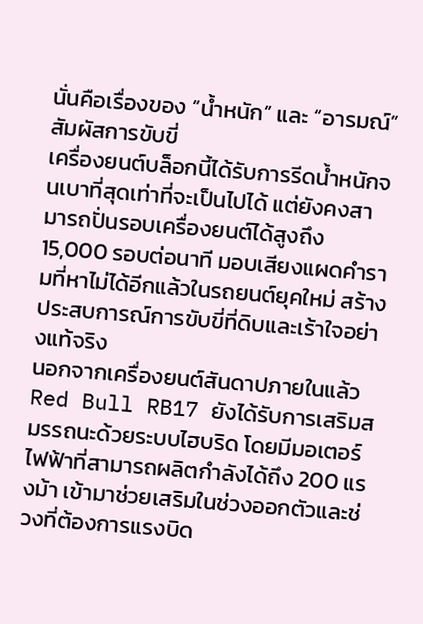นั่นคือเรื่องของ “น้ำหนัก” และ “อารมณ์” สัมผัสการขับขี่
เครื่องยนต์บล็อกนี้ได้รับการรีดน้ำหนักจนเบาที่สุดเท่าที่จะเป็นไปได้ แต่ยังคงสามารถปั่นรอบเครื่องยนต์ได้สูงถึง 15,000 รอบต่อนาที มอบเสียงแผดคำรามที่หาไม่ได้อีกแล้วในรถยนต์ยุคใหม่ สร้างประสบการณ์การขับขี่ที่ดิบและเร้าใจอย่างแท้จริง
นอกจากเครื่องยนต์สันดาปภายในแล้ว Red Bull RB17 ยังได้รับการเสริมสมรรถนะด้วยระบบไฮบริด โดยมีมอเตอร์ไฟฟ้าที่สามารถผลิตกำลังได้ถึง 200 แรงม้า เข้ามาช่วยเสริมในช่วงออกตัวและช่วงที่ต้องการแรงบิด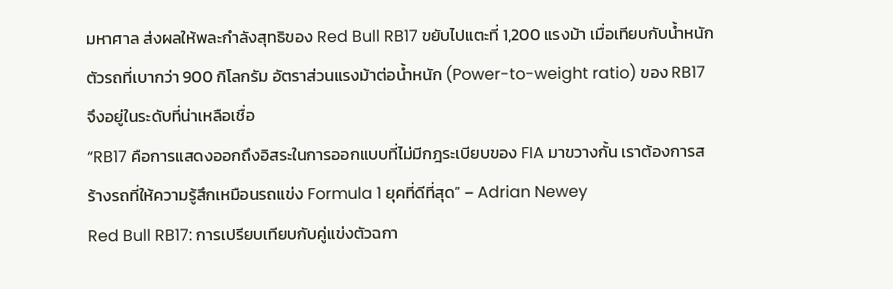มหาศาล ส่งผลให้พละกำลังสุทธิของ Red Bull RB17 ขยับไปแตะที่ 1,200 แรงม้า เมื่อเทียบกับน้ำหนักตัวรถที่เบากว่า 900 กิโลกรัม อัตราส่วนแรงม้าต่อน้ำหนัก (Power-to-weight ratio) ของ RB17 จึงอยู่ในระดับที่น่าเหลือเชื่อ
“RB17 คือการแสดงออกถึงอิสระในการออกแบบที่ไม่มีกฎระเบียบของ FIA มาขวางกั้น เราต้องการสร้างรถที่ให้ความรู้สึกเหมือนรถแข่ง Formula 1 ยุคที่ดีที่สุด” – Adrian Newey
Red Bull RB17: การเปรียบเทียบกับคู่แข่งตัวฉกา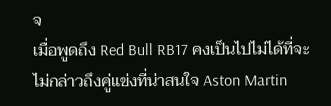จ
เมื่อพูดถึง Red Bull RB17 คงเป็นไปไม่ได้ที่จะไม่กล่าวถึงคู่แข่งที่น่าสนใจ Aston Martin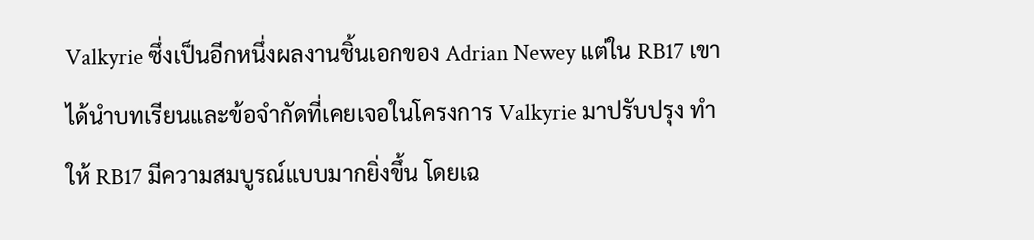Valkyrie ซึ่งเป็นอีกหนึ่งผลงานชิ้นเอกของ Adrian Newey แต่ใน RB17 เขาได้นำบทเรียนและข้อจำกัดที่เคยเจอในโครงการ Valkyrie มาปรับปรุง ทำให้ RB17 มีความสมบูรณ์แบบมากยิ่งขึ้น โดยเฉ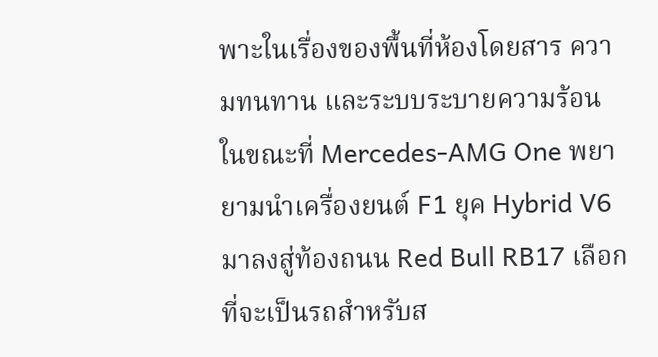พาะในเรื่องของพื้นที่ห้องโดยสาร ความทนทาน และระบบระบายความร้อน
ในขณะที่ Mercedes-AMG One พยายามนำเครื่องยนต์ F1 ยุค Hybrid V6 มาลงสู่ท้องถนน Red Bull RB17 เลือกที่จะเป็นรถสำหรับส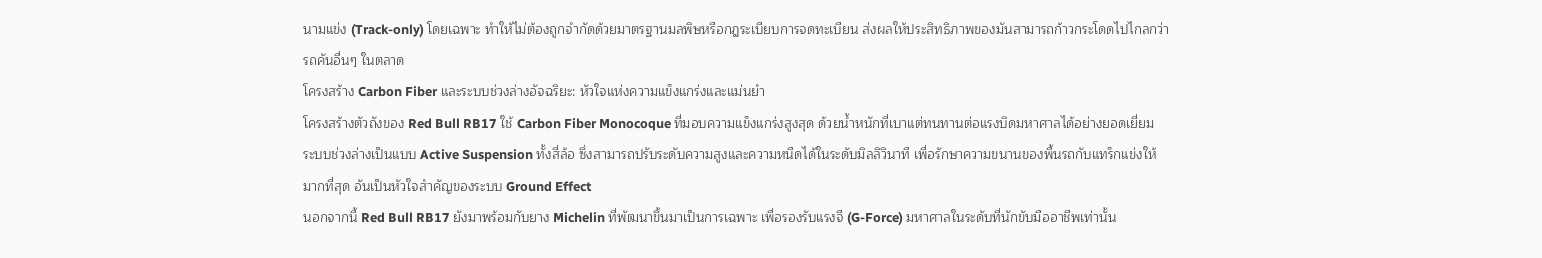นามแข่ง (Track-only) โดยเฉพาะ ทำให้ไม่ต้องถูกจำกัดด้วยมาตรฐานมลพิษหรือกฎระเบียบการจดทะเบียน ส่งผลให้ประสิทธิภาพของมันสามารถก้าวกระโดดไปไกลกว่ารถคันอื่นๆ ในตลาด
โครงสร้าง Carbon Fiber และระบบช่วงล่างอัจฉริยะ: หัวใจแห่งความแข็งแกร่งและแม่นยำ
โครงสร้างตัวถังของ Red Bull RB17 ใช้ Carbon Fiber Monocoque ที่มอบความแข็งแกร่งสูงสุด ด้วยน้ำหนักที่เบาแต่ทนทานต่อแรงบิดมหาศาลได้อย่างยอดเยี่ยม ระบบช่วงล่างเป็นแบบ Active Suspension ทั้งสี่ล้อ ซึ่งสามารถปรับระดับความสูงและความหนืดได้ในระดับมิลลิวินาที เพื่อรักษาความขนานของพื้นรถกับแทร็กแข่งให้มากที่สุด อันเป็นหัวใจสำคัญของระบบ Ground Effect
นอกจากนี้ Red Bull RB17 ยังมาพร้อมกับยาง Michelin ที่พัฒนาขึ้นมาเป็นการเฉพาะ เพื่อรองรับแรงจี (G-Force) มหาศาลในระดับที่นักขับมืออาชีพเท่านั้น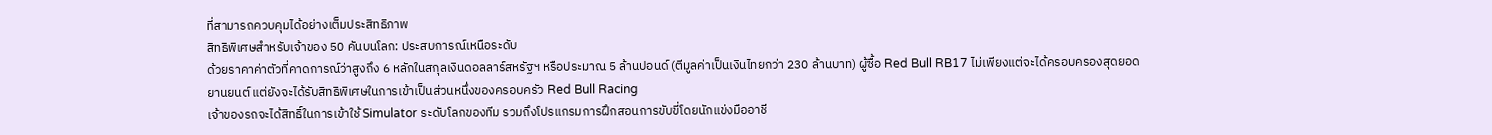ที่สามารถควบคุมได้อย่างเต็มประสิทธิภาพ
สิทธิพิเศษสำหรับเจ้าของ 50 คันบนโลก: ประสบการณ์เหนือระดับ
ด้วยราคาค่าตัวที่คาดการณ์ว่าสูงถึง 6 หลักในสกุลเงินดอลลาร์สหรัฐฯ หรือประมาณ 5 ล้านปอนด์ (ตีมูลค่าเป็นเงินไทยกว่า 230 ล้านบาท) ผู้ซื้อ Red Bull RB17 ไม่เพียงแต่จะได้ครอบครองสุดยอดยานยนต์ แต่ยังจะได้รับสิทธิพิเศษในการเข้าเป็นส่วนหนึ่งของครอบครัว Red Bull Racing
เจ้าของรถจะได้สิทธิ์ในการเข้าใช้ Simulator ระดับโลกของทีม รวมถึงโปรแกรมการฝึกสอนการขับขี่โดยนักแข่งมืออาชี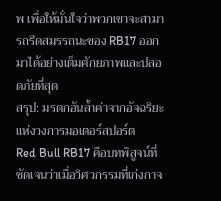พ เพื่อให้มั่นใจว่าพวกเขาจะสามารถรีดสมรรถนะของ RB17 ออกมาได้อย่างเต็มศักยภาพและปลอดภัยที่สุด
สรุป: มรดกอันล้ำค่าจากอัจฉริยะแห่งวงการมอเตอร์สปอร์ต
Red Bull RB17 คือบทพิสูจน์ที่ชัดเจนว่าเมื่อวิศวกรรมที่เก่งกาจ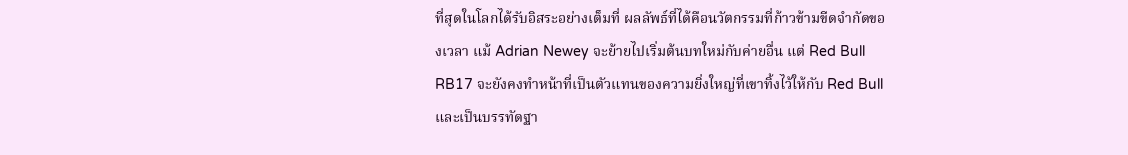ที่สุดในโลกได้รับอิสระอย่างเต็มที่ ผลลัพธ์ที่ได้คือนวัตกรรมที่ก้าวข้ามขีดจำกัดของเวลา แม้ Adrian Newey จะย้ายไปเริ่มต้นบทใหม่กับค่ายอื่น แต่ Red Bull RB17 จะยังคงทำหน้าที่เป็นตัวแทนของความยิ่งใหญ่ที่เขาทิ้งไว้ให้กับ Red Bull และเป็นบรรทัดฐา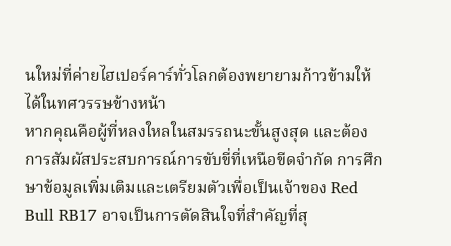นใหม่ที่ค่ายไฮเปอร์คาร์ทั่วโลกต้องพยายามก้าวข้ามให้ได้ในทศวรรษข้างหน้า
หากคุณคือผู้ที่หลงใหลในสมรรถนะขั้นสูงสุด และต้องการสัมผัสประสบการณ์การขับขี่ที่เหนือขีดจำกัด การศึกษาข้อมูลเพิ่มเติมและเตรียมตัวเพื่อเป็นเจ้าของ Red Bull RB17 อาจเป็นการตัดสินใจที่สำคัญที่สุ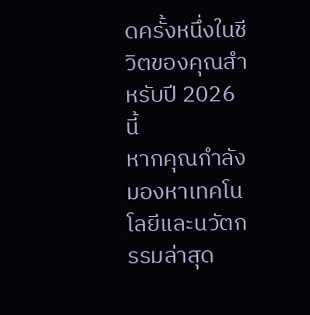ดครั้งหนึ่งในชีวิตของคุณสำหรับปี 2026 นี้
หากคุณกำลังมองหาเทคโนโลยีและนวัตกรรมล่าสุด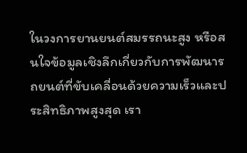ในวงการยานยนต์สมรรถนะสูง หรือสนใจข้อมูลเชิงลึกเกี่ยวกับการพัฒนารถยนต์ที่ขับเคลื่อนด้วยความเร็วและประสิทธิภาพสูงสุด เรา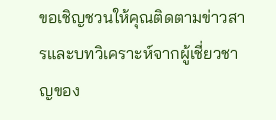ขอเชิญชวนให้คุณติดตามข่าวสารและบทวิเคราะห์จากผู้เชี่ยวชาญของ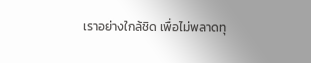เราอย่างใกล้ชิด เพื่อไม่พลาดทุ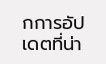กการอัปเดตที่น่า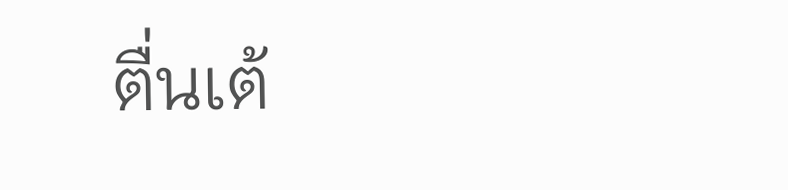ตื่นเต้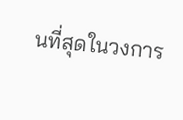นที่สุดในวงการ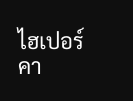ไฮเปอร์คา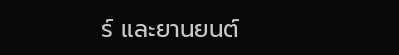ร์ และยานยนต์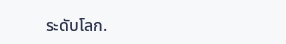ระดับโลก.